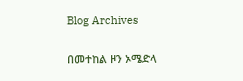Blog Archives

በመተከል ዞን ኦሜድላ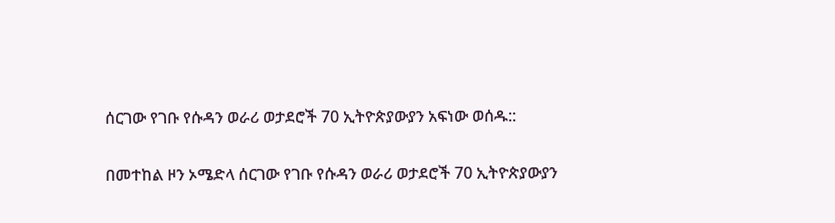ሰርገው የገቡ የሱዳን ወራሪ ወታደሮች 70 ኢትዮጵያውያን አፍነው ወሰዱ::

በመተከል ዞን ኦሜድላ ሰርገው የገቡ የሱዳን ወራሪ ወታደሮች 70 ኢትዮጵያውያን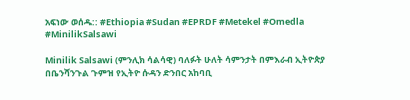አፍነው ወሰዱ:: #Ethiopia #Sudan #EPRDF #Metekel #Omedla #MinilikSalsawi

Minilik Salsawi (ምንሊክ ሳልሳዊ) ባለፉት ሁለት ሳምንታት በምእራብ ኢትዮጵያ በቤንሻንጉል ጉምዝ የኢትዮ ሱዳን ድንበር አከባቢ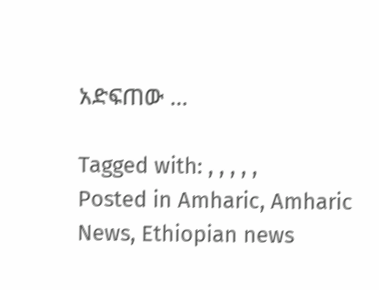አድፍጠው …

Tagged with: , , , , ,
Posted in Amharic, Amharic News, Ethiopian news